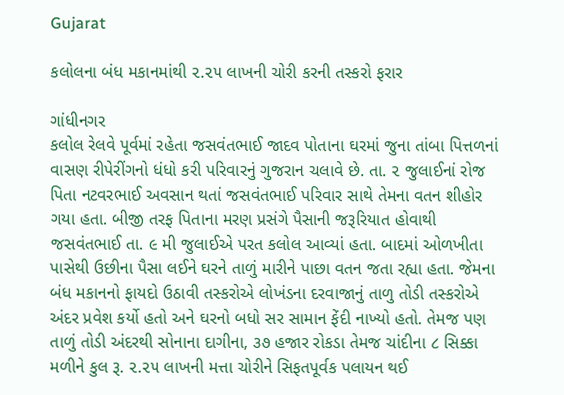Gujarat

કલોલના બંધ મકાનમાંથી ૨.૨૫ લાખની ચોરી કરની તસ્કરો ફરાર

ગાંધીનગર
કલોલ રેલવે પૂર્વમાં રહેતા જસવંતભાઈ જાદવ પોતાના ઘરમાં જુના તાંબા પિત્તળનાં વાસણ રીપેરીંગનો ધંધો કરી પરિવારનું ગુજરાન ચલાવે છે. તા. ૨ જુલાઈનાં રોજ પિતા નટવરભાઈ અવસાન થતાં જસવંતભાઈ પરિવાર સાથે તેમના વતન શીહોર ગયા હતા. બીજી તરફ પિતાના મરણ પ્રસંગે પૈસાની જરૂરિયાત હોવાથી જસવંતભાઈ તા. ૯ મી જુલાઈએ પરત કલોલ આવ્યાં હતા. બાદમાં ઓળખીતા પાસેથી ઉછીના પૈસા લઈને ઘરને તાળું મારીને પાછા વતન જતા રહ્યા હતા. જેમના બંધ મકાનનો ફાયદો ઉઠાવી તસ્કરોએ લોખંડના દરવાજાનું તાળુ તોડી તસ્કરોએ અંદર પ્રવેશ કર્યો હતો અને ઘરનો બધો સર સામાન ફેંદી નાખ્યો હતો. તેમજ પણ તાળું તોડી અંદરથી સોનાના દાગીના, ૩૭ હજાર રોકડા તેમજ ચાંદીના ૮ સિક્કા મળીને કુલ રૂ. ૨.૨૫ લાખની મત્તા ચોરીને સિફતપૂર્વક પલાયન થઈ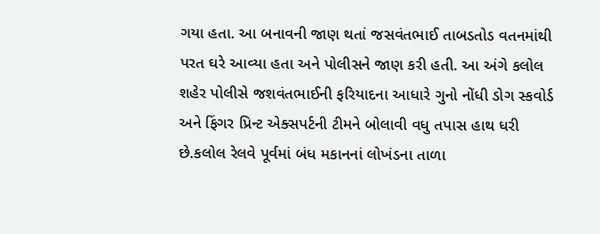ગયા હતા. આ બનાવની જાણ થતાં જસવંતભાઈ તાબડતોડ વતનમાંથી પરત ઘરે આવ્યા હતા અને પોલીસને જાણ કરી હતી. આ અંગે કલોલ શહેર પોલીસે જશવંતભાઈની ફરિયાદના આધારે ગુનો નોંધી ડોગ સ્કવોર્ડ અને ફિંગર પ્રિન્ટ એક્સપર્ટની ટીમને બોલાવી વધુ તપાસ હાથ ધરી છે.કલોલ રેલવે પૂર્વમાં બંધ મકાનનાં લોખંડના તાળા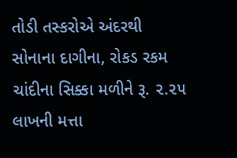તોડી તસ્કરોએ અંદરથી સોનાના દાગીના, રોકડ રકમ ચાંદીના સિક્કા મળીને રૂ. ૨.૨૫ લાખની મત્તા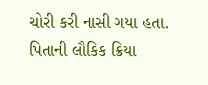ચોરી કરી નાસી ગયા હતા. પિતાની લૌકિક ક્રિયા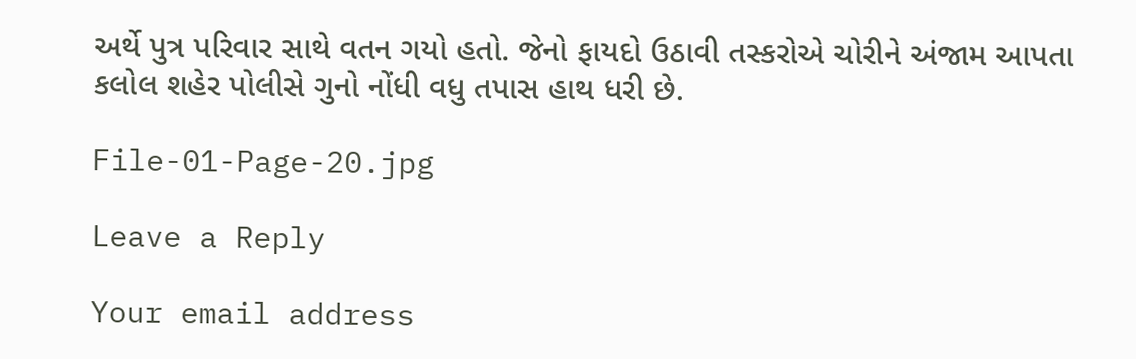અર્થે પુત્ર પરિવાર સાથે વતન ગયો હતો. જેનો ફાયદો ઉઠાવી તસ્કરોએ ચોરીને અંજામ આપતા કલોલ શહેર પોલીસે ગુનો નોંધી વધુ તપાસ હાથ ધરી છે.

File-01-Page-20.jpg

Leave a Reply

Your email address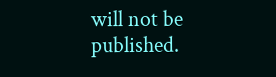will not be published.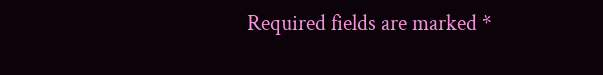Required fields are marked *